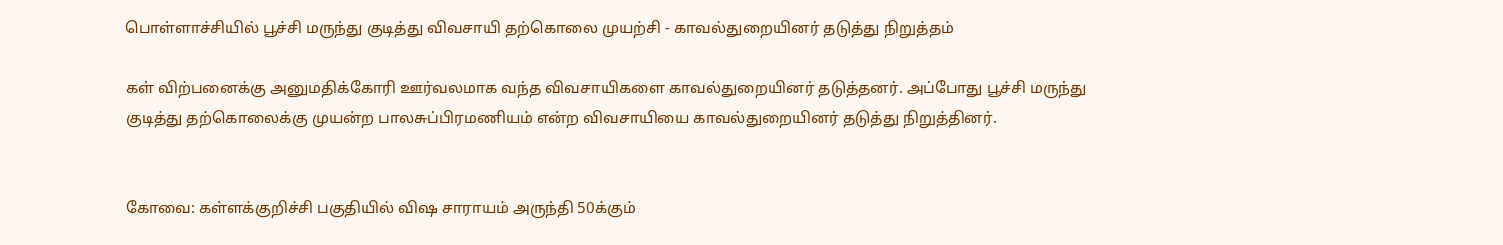பொள்ளாச்சியில் பூச்சி மருந்து குடித்து விவசாயி தற்கொலை முயற்சி - காவல்துறையினர் தடுத்து நிறுத்தம்

கள் விற்பனைக்கு அனுமதிக்கோரி ஊர்வலமாக வந்த விவசாயிகளை காவல்துறையினர் தடுத்தனர். அப்போது பூச்சி மருந்து குடித்து தற்கொலைக்கு முயன்ற பாலசுப்பிரமணியம் என்ற விவசாயியை காவல்துறையினர் தடுத்து நிறுத்தினர்.


கோவை: கள்ளக்குறிச்சி பகுதியில் விஷ சாராயம் அருந்தி 50க்கும்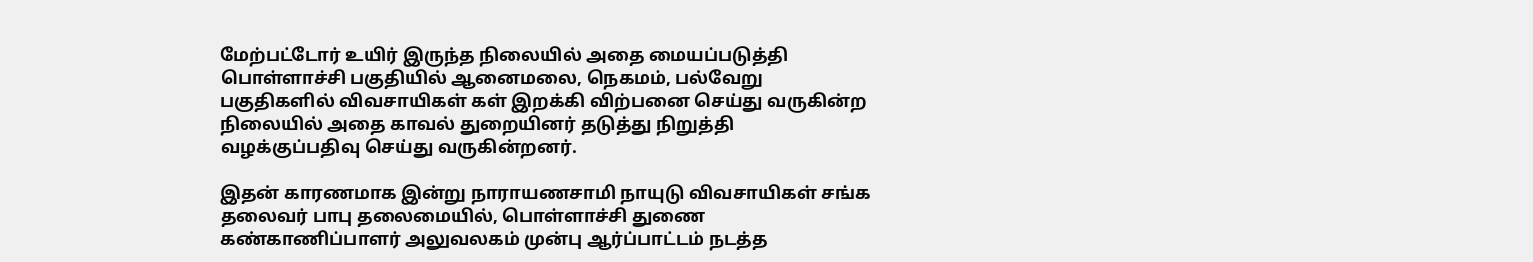மேற்பட்டோர் உயிர் இருந்த நிலையில் அதை மையப்படுத்தி பொள்ளாச்சி பகுதியில் ஆனைமலை, நெகமம், பல்வேறு பகுதிகளில் விவசாயிகள் கள் இறக்கி விற்பனை செய்து வருகின்ற நிலையில் அதை காவல் துறையினர் தடுத்து நிறுத்தி வழக்குப்பதிவு செய்து வருகின்றனர்.

இதன் காரணமாக இன்று நாராயணசாமி நாயுடு விவசாயிகள் சங்க தலைவர் பாபு தலைமையில், பொள்ளாச்சி துணை கண்காணிப்பாளர் அலுவலகம் முன்பு ஆர்ப்பாட்டம் நடத்த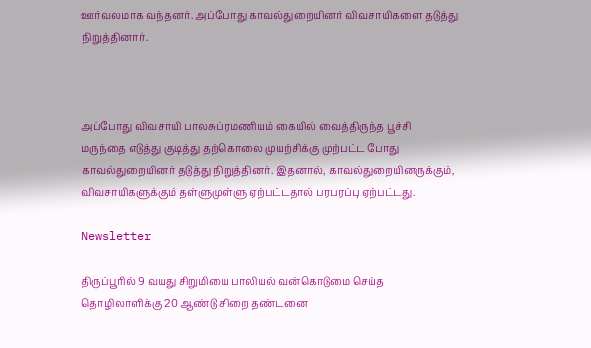ஊர்வலமாக வந்தனர். அப்போது காவல்துறையினர் விவசாயிகளை தடுத்து நிறுத்தினார்.



அப்போது விவசாயி பாலசுப்ரமணியம் கையில் வைத்திருந்த பூச்சி மருந்தை எடுத்து குடித்து தற்கொலை முயற்சிக்கு முற்பட்ட போது காவல்துறையினர் தடுத்து நிறுத்தினர். இதனால், காவல்துறையினருக்கும், விவசாயிகளுக்கும் தள்ளுமுள்ளு ஏற்பட்டதால் பரபரப்பு ஏற்பட்டது.

Newsletter

திருப்பூரில் 9 வயது சிறுமியை பாலியல் வன்கொடுமை செய்த தொழிலாளிக்கு 20 ஆண்டு சிறை தண்டனை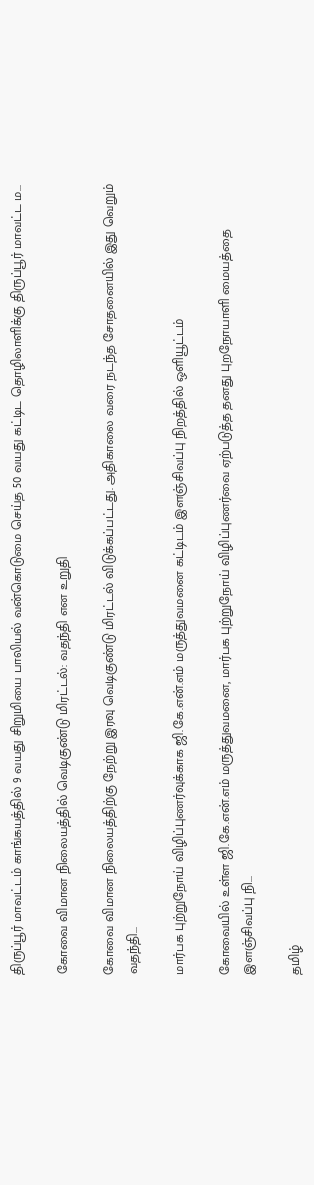திருப்பூர் மாவட்டம் காங்கயத்தில் 9 வயது சிறுமியை பாலியல் வன்கொடுமை செய்த 50 வயது கட்டிட தொழிலாளிக்கு திருப்பூர் மாவட்ட ம...

கோவை விமான நிலையத்தில் வெடிகுண்டு மிரட்டல்: வதந்தி என உறுதி

கோவை விமான நிலையத்திற்கு நேற்று இரவு வெடிகுண்டு மிரட்டல் விடுக்கப்பட்டது. அதிகாலை வரை நடந்த சோதனையில் இது வெறும் வதந்தி...

மார்பக புற்றுநோய் விழிப்புணர்வுக்காக ஜி.கே.என்.எம் மருத்துவமனை கட்டிடம் இளஞ்சிவப்பு நிறத்தில் ஒளியூட்டம்

கோவையில் உள்ள ஜி.கே.என்.எம் மருத்துவமனை, மார்பக புற்றுநோய் விழிப்புணர்வை ஏற்படுத்த தனது புறநோயாளி மையத்தை இளஞ்சிவப்பு நி...

தமிழ்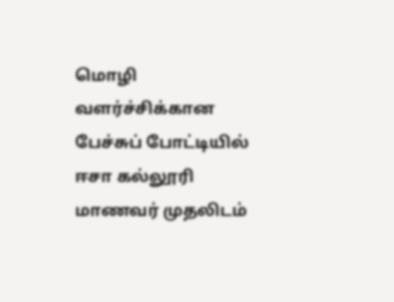மொழி வளர்ச்சிக்கான பேச்சுப் போட்டியில் ஈசா கல்லூரி மாணவர் முதலிடம்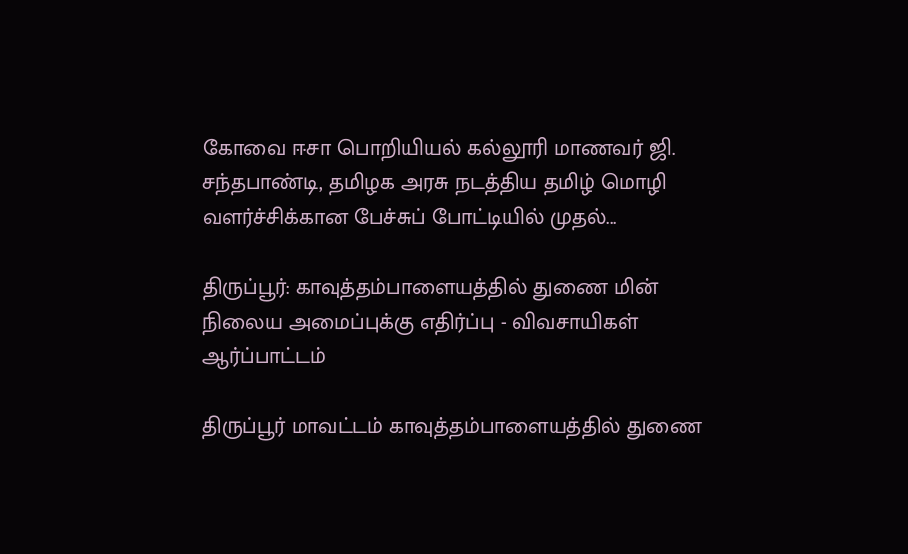கோவை ஈசா பொறியியல் கல்லூரி மாணவர் ஜி. சந்தபாண்டி, தமிழக அரசு நடத்திய தமிழ் மொழி வளர்ச்சிக்கான பேச்சுப் போட்டியில் முதல்...

திருப்பூர்: காவுத்தம்பாளையத்தில் துணை மின் நிலைய அமைப்புக்கு எதிர்ப்பு - விவசாயிகள் ஆர்ப்பாட்டம்

திருப்பூர் மாவட்டம் காவுத்தம்பாளையத்தில் துணை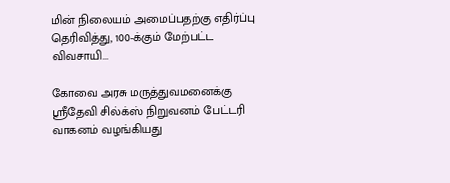மின் நிலையம் அமைப்பதற்கு எதிர்ப்பு தெரிவித்து, 100-க்கும் மேற்பட்ட விவசாயி...

கோவை அரசு மருத்துவமனைக்கு ஸ்ரீதேவி சில்க்ஸ் நிறுவனம் பேட்டரி வாகனம் வழங்கியது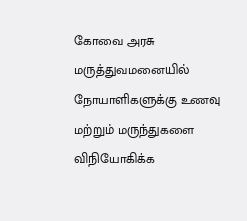கோவை அரசு மருத்துவமனையில் நோயாளிகளுக்கு உணவு மற்றும் மருந்துகளை விநியோகிக்க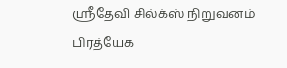ஸ்ரீதேவி சில்க்ஸ் நிறுவனம் பிரத்யேக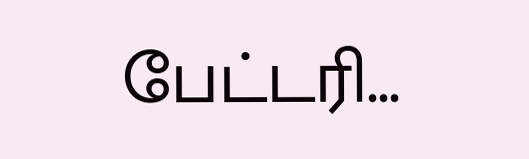பேட்டரி...